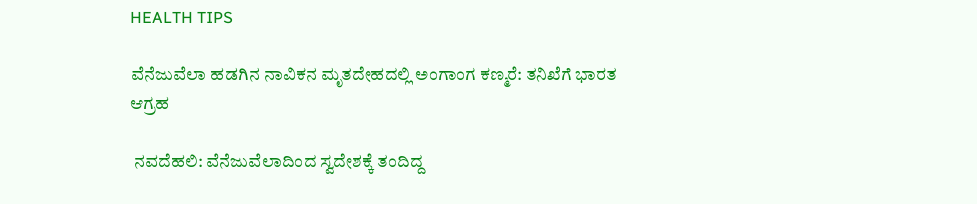HEALTH TIPS

ವೆನೆಜುವೆಲಾ ಹಡಗಿನ ನಾವಿಕನ ಮೃತದೇಹದಲ್ಲಿ ಅಂಗಾಂಗ ಕಣ್ಮರೆ: ತನಿಖೆಗೆ ಭಾರತ ಆಗ್ರಹ

 ನವದೆಹಲಿ: ವೆನೆಜುವೆಲಾದಿಂದ ಸ್ವದೇಶಕ್ಕೆ ತಂದಿದ್ದ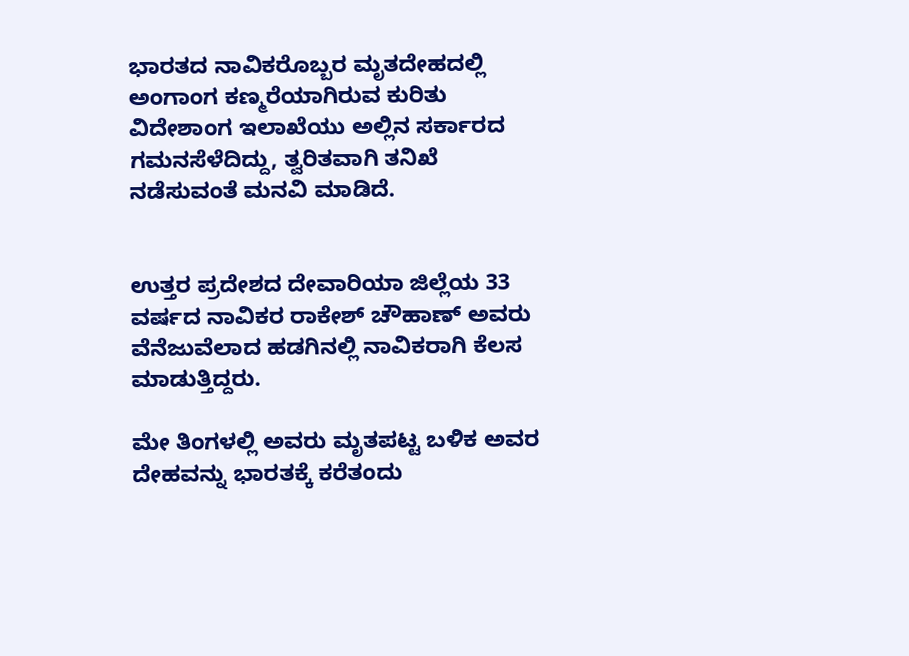ಭಾರತದ ನಾವಿಕರೊಬ್ಬರ ಮೃತದೇಹದಲ್ಲಿ ಅಂಗಾಂಗ ಕಣ್ಮರೆಯಾಗಿರುವ ಕುರಿತು ವಿದೇಶಾಂಗ ಇಲಾಖೆಯು ಅಲ್ಲಿನ ಸರ್ಕಾರದ ಗಮನಸೆಳೆದಿದ್ದು, ತ್ವರಿತವಾಗಿ ತನಿಖೆ ನಡೆಸುವಂತೆ ಮನವಿ ಮಾಡಿದೆ.


ಉತ್ತರ ಪ್ರದೇಶದ ದೇವಾರಿಯಾ ಜಿಲ್ಲೆಯ 33 ವರ್ಷದ ನಾವಿಕರ ರಾಕೇಶ್‌ ಚೌಹಾಣ್‌ ಅವರು ವೆನೆಜುವೆಲಾದ ಹಡಗಿನಲ್ಲಿ ನಾವಿಕರಾಗಿ ಕೆಲಸ ಮಾಡುತ್ತಿದ್ದರು.

ಮೇ ತಿಂಗಳಲ್ಲಿ ಅವರು ಮೃತಪಟ್ಟ ಬಳಿಕ ಅವರ ದೇಹವನ್ನು ಭಾರತಕ್ಕೆ ಕರೆತಂದು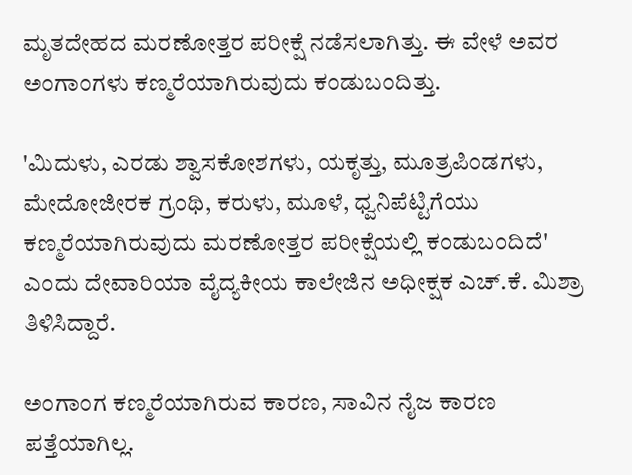ಮೃತದೇಹದ ಮರಣೋತ್ತರ ಪರೀಕ್ಷೆ ನಡೆಸಲಾಗಿತ್ತು. ಈ ವೇಳೆ ಅವರ ಅಂಗಾಂಗಳು ಕಣ್ಮರೆಯಾಗಿರುವುದು ಕಂಡುಬಂದಿತ್ತು.

'ಮಿದುಳು, ಎರಡು ಶ್ವಾಸಕೋಶಗಳು, ಯಕೃತ್ತು, ಮೂತ್ರಪಿಂಡಗಳು, ಮೇದೋಜೀರಕ ಗ್ರಂಥಿ, ಕರುಳು, ಮೂಳೆ, ಧ್ವನಿಪೆಟ್ಟಿಗೆಯು ಕಣ್ಮರೆಯಾಗಿರುವುದು ಮರಣೋತ್ತರ ಪರೀಕ್ಷೆಯಲ್ಲಿ ಕಂಡುಬಂದಿದೆ' ಎಂದು ದೇವಾರಿಯಾ ವೈದ್ಯಕೀಯ ಕಾಲೇಜಿನ ಅಧೀಕ್ಷಕ ಎಚ್‌.ಕೆ. ಮಿಶ್ರಾ ತಿಳಿಸಿದ್ದಾರೆ.

ಅಂಗಾಂಗ ಕಣ್ಮರೆಯಾಗಿರುವ ಕಾರಣ, ಸಾವಿನ ನೈಜ ಕಾರಣ ಪತ್ತೆಯಾಗಿಲ್ಲ.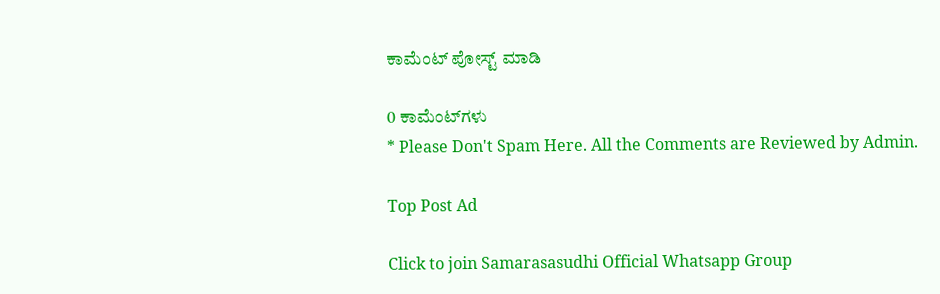ಕಾಮೆಂಟ್‌‌ ಪೋಸ್ಟ್‌ ಮಾಡಿ

0 ಕಾಮೆಂಟ್‌ಗಳು
* Please Don't Spam Here. All the Comments are Reviewed by Admin.

Top Post Ad

Click to join Samarasasudhi Official Whatsapp Group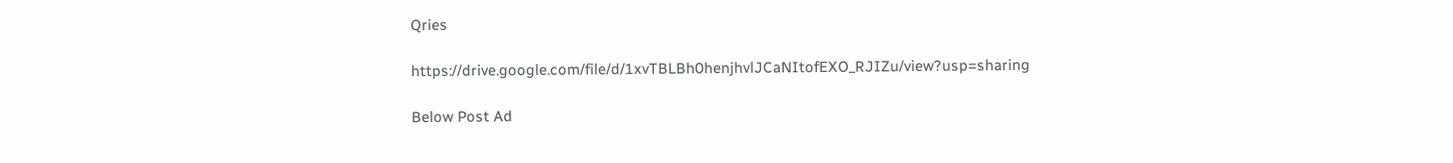Qries

https://drive.google.com/file/d/1xvTBLBh0henjhvlJCaNItofEXO_RJIZu/view?usp=sharing

Below Post Ad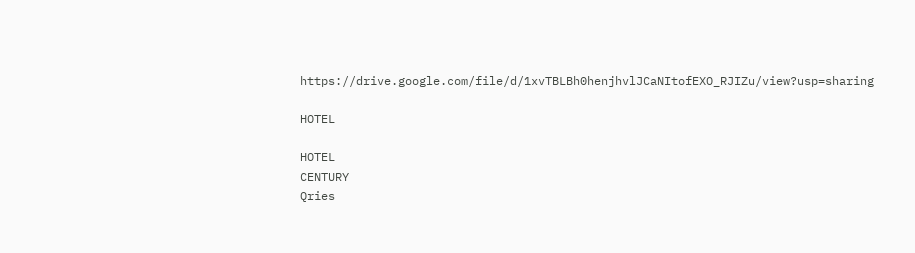https://drive.google.com/file/d/1xvTBLBh0henjhvlJCaNItofEXO_RJIZu/view?usp=sharing

HOTEL

HOTEL
CENTURY
Qries